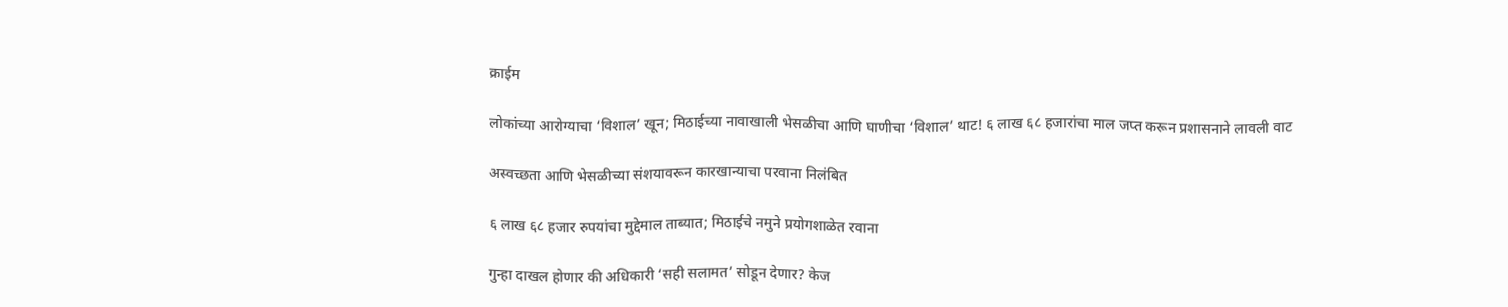क्राईम

लोकांच्या आरोग्याचा ‘विशाल’ खून; मिठाईच्या नावाखाली भेसळीचा आणि घाणीचा ‘विशाल’ थाट! ६ लाख ६८ हजारांचा माल जप्त करून प्रशासनाने लावली वाट

अस्वच्छता आणि भेसळीच्या संशयावरून कारखान्याचा परवाना निलंबित

६ लाख ६८ हजार रुपयांचा मुद्देमाल ताब्यात; मिठाईचे नमुने प्रयोगशाळेत रवाना

गुन्हा दाखल होणार की अधिकारी ‘सही सलामत’ सोडून देणार? केज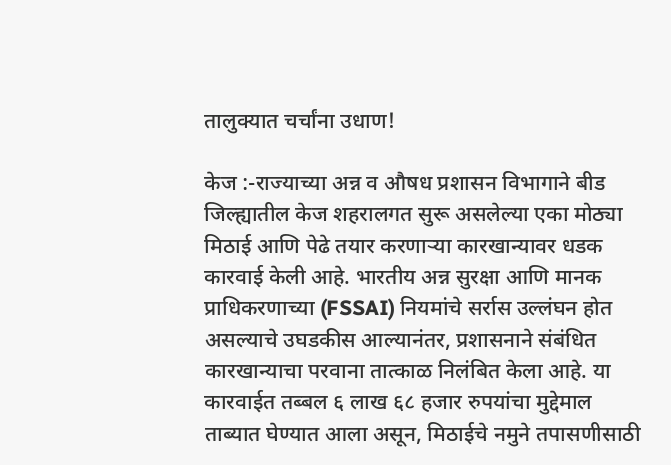तालुक्यात चर्चांना उधाण!

केज :-राज्याच्या अन्न व औषध प्रशासन विभागाने बीड जिल्ह्यातील केज शहरालगत सुरू असलेल्या एका मोठ्या मिठाई आणि पेढे तयार करणाऱ्या कारखान्यावर धडक कारवाई केली आहे. भारतीय अन्न सुरक्षा आणि मानक प्राधिकरणाच्या (FSSAI) नियमांचे सर्रास उल्लंघन होत असल्याचे उघडकीस आल्यानंतर, प्रशासनाने संबंधित कारखान्याचा परवाना तात्काळ निलंबित केला आहे. या कारवाईत तब्बल ६ लाख ६८ हजार रुपयांचा मुद्देमाल ताब्यात घेण्यात आला असून, मिठाईचे नमुने तपासणीसाठी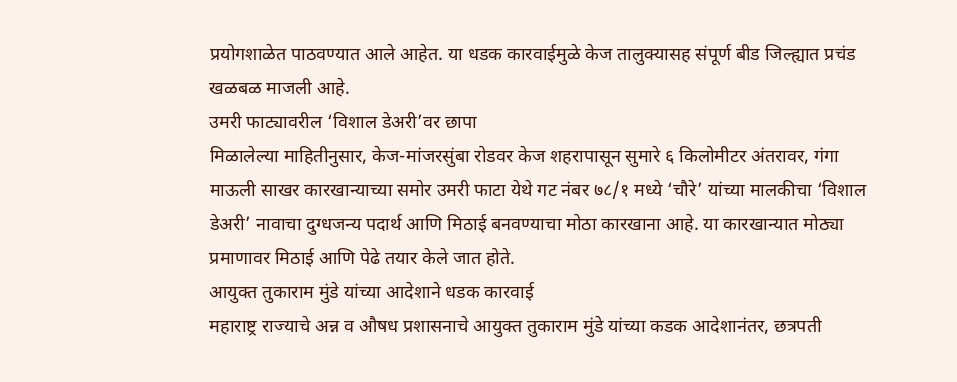प्रयोगशाळेत पाठवण्यात आले आहेत. या धडक कारवाईमुळे केज तालुक्यासह संपूर्ण बीड जिल्ह्यात प्रचंड खळबळ माजली आहे.
उमरी फाट्यावरील ‘विशाल डेअरी’वर छापा
मिळालेल्या माहितीनुसार, केज-मांजरसुंबा रोडवर केज शहरापासून सुमारे ६ किलोमीटर अंतरावर, गंगा माऊली साखर कारखान्याच्या समोर उमरी फाटा येथे गट नंबर ७८/१ मध्ये ‘चौरे’ यांच्या मालकीचा ‘विशाल डेअरी’ नावाचा दुग्धजन्य पदार्थ आणि मिठाई बनवण्याचा मोठा कारखाना आहे. या कारखान्यात मोठ्या प्रमाणावर मिठाई आणि पेढे तयार केले जात होते.
आयुक्त तुकाराम मुंडे यांच्या आदेशाने धडक कारवाई
महाराष्ट्र राज्याचे अन्न व औषध प्रशासनाचे आयुक्त तुकाराम मुंडे यांच्या कडक आदेशानंतर, छत्रपती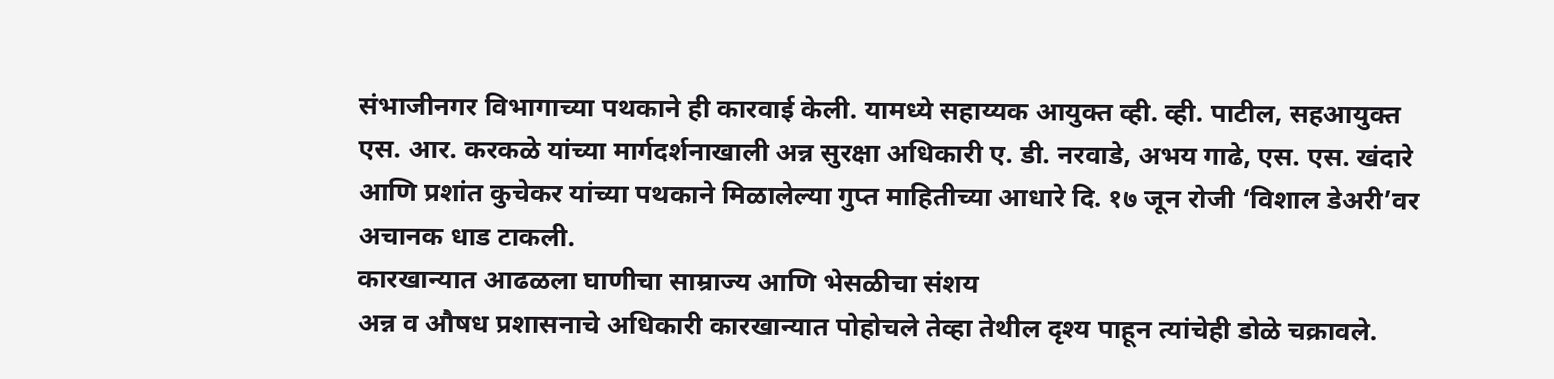संभाजीनगर विभागाच्या पथकाने ही कारवाई केली. यामध्ये सहाय्यक आयुक्त व्ही. व्ही. पाटील, सहआयुक्त एस. आर. करकळे यांच्या मार्गदर्शनाखाली अन्न सुरक्षा अधिकारी ए. डी. नरवाडे, अभय गाढे, एस. एस. खंदारे आणि प्रशांत कुचेकर यांच्या पथकाने मिळालेल्या गुप्त माहितीच्या आधारे दि. १७ जून रोजी ‘विशाल डेअरी’वर अचानक धाड टाकली.
कारखान्यात आढळला घाणीचा साम्राज्य आणि भेसळीचा संशय
अन्न व औषध प्रशासनाचे अधिकारी कारखान्यात पोहोचले तेव्हा तेथील दृश्य पाहून त्यांचेही डोळे चक्रावले.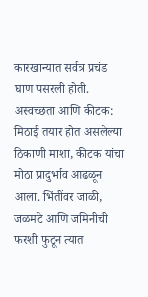कारखान्यात सर्वत्र प्रचंड घाण पसरली होती.
अस्वच्छता आणि कीटक: मिठाई तयार होत असलेल्या ठिकाणी माशा, कीटक यांचा मोठा प्रादुर्भाव आढळून आला. भिंतींवर जाळी, जळमटे आणि जमिनीची फरशी फुटून त्यात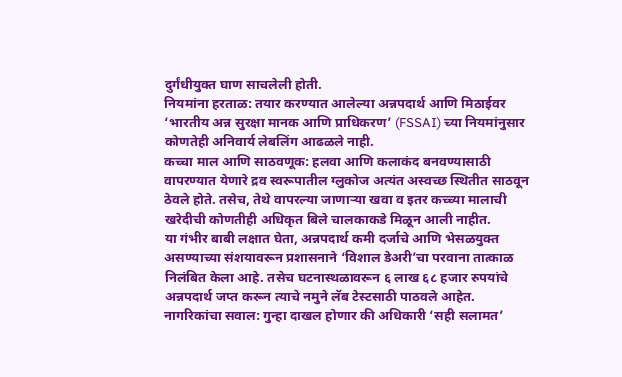दुर्गंधीयुक्त घाण साचलेली होती.
नियमांना हरताळ: तयार करण्यात आलेल्या अन्नपदार्थ आणि मिठाईवर ‘भारतीय अन्न सुरक्षा मानक आणि प्राधिकरण’ (FSSAI) च्या नियमांनुसार कोणतेही अनिवार्य लेबलिंग आढळले नाही.
कच्चा माल आणि साठवणूक: हलवा आणि कलाकंद बनवण्यासाठी वापरण्यात येणारे द्रव स्वरूपातील ग्लुकोज अत्यंत अस्वच्छ स्थितीत साठवून ठेवले होते. तसेच, तेथे वापरल्या जाणाऱ्या खवा व इतर कच्च्या मालाची खरेदीची कोणतीही अधिकृत बिले चालकाकडे मिळून आली नाहीत.
या गंभीर बाबी लक्षात घेता, अन्नपदार्थ कमी दर्जाचे आणि भेसळयुक्त असण्याच्या संशयावरून प्रशासनाने ‘विशाल डेअरी’चा परवाना तात्काळ निलंबित केला आहे. तसेच घटनास्थळावरून ६ लाख ६८ हजार रुपयांचे अन्नपदार्थ जप्त करून त्याचे नमुने लॅब टेस्टसाठी पाठवले आहेत.
नागरिकांचा सवाल: गुन्हा दाखल होणार की अधिकारी ‘सही सलामत’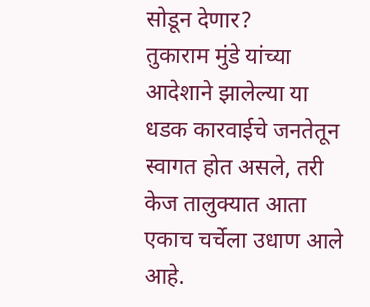सोडून देणार?
तुकाराम मुंडे यांच्या आदेशाने झालेल्या या धडक कारवाईचे जनतेतून स्वागत होत असले, तरी केज तालुक्यात आता एकाच चर्चेला उधाण आले आहे.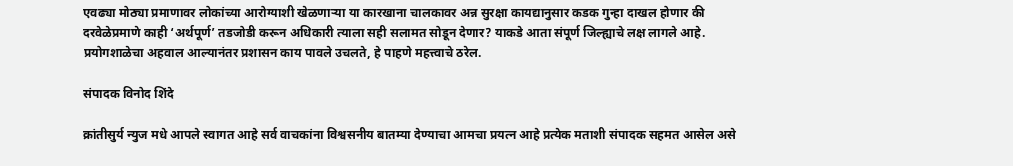एवढ्या मोठ्या प्रमाणावर लोकांच्या आरोग्याशी खेळणाऱ्या या कारखाना चालकावर अन्न सुरक्षा कायद्यानुसार कडक गुन्हा दाखल होणार की दरवेळेप्रमाणे काही ‘अर्थपूर्ण’ तडजोडी करून अधिकारी त्याला सही सलामत सोडून देणार? याकडे आता संपूर्ण जिल्ह्याचे लक्ष लागले आहे. प्रयोगशाळेचा अहवाल आल्यानंतर प्रशासन काय पावले उचलते, हे पाहणे महत्त्वाचे ठरेल.

संपादक विनोद शिंदे

क्रांतीसुर्य न्युज मधे आपले स्वागत आहे सर्व वाचकांना विश्वसनीय बातम्या देण्याचा आमचा प्रयत्न आहे प्रत्येक मताशी संपादक सहमत आसेल असे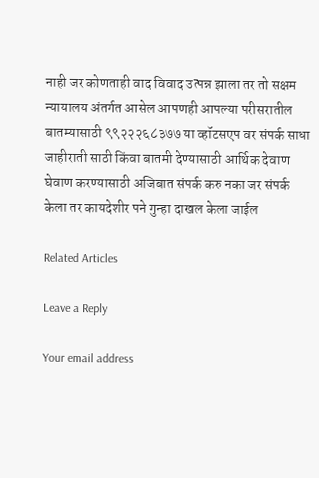नाही जर कोणताही वाद विवाद उत्पन्न झाला तर तो सक्षम न्यायालय अंतर्गत आसेल आपणही आपल्या परीसरातील बातम्यासाठी ९९२२२६८३७७ या व्हॉटसएप वर संपर्क साधा जाहीराती साठी किंवा बातमी देण्यासाठी आर्थिक देवाण घेवाण करण्यासाठी अजिबात संपर्क करु नका जर संपर्क केला तर कायदेशीर पने गुन्हा दाखल केला जाईल

Related Articles

Leave a Reply

Your email address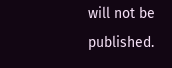will not be published.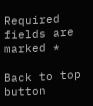Required fields are marked *

Back to top button